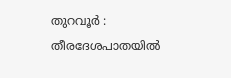തുറവൂർ : തീരദേശപാതയിൽ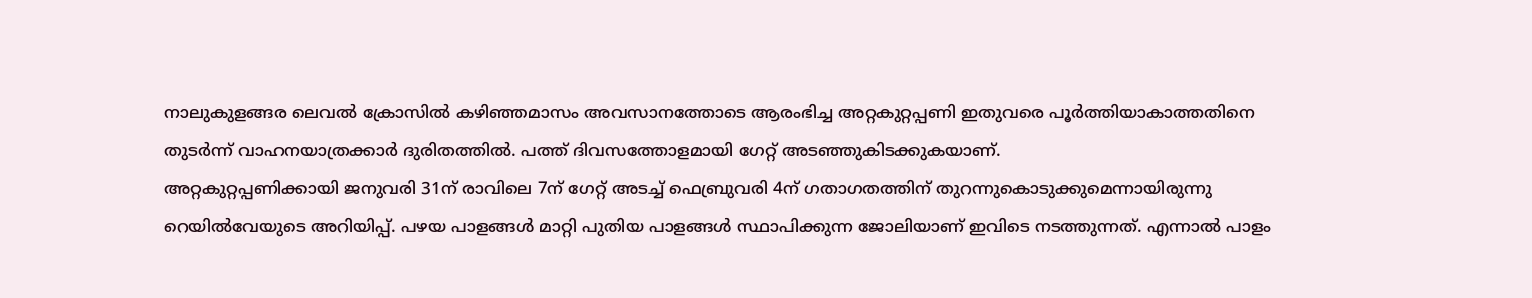നാലുകുളങ്ങര ലെവൽ ക്രോസിൽ കഴിഞ്ഞമാസം അവസാനത്തോടെ ആരംഭിച്ച അറ്റകുറ്റപ്പണി ഇതുവരെ പൂർത്തിയാകാത്തതിനെ തുടർന്ന് വാഹനയാത്രക്കാർ ദുരിതത്തിൽ. പത്ത് ദിവസത്തോളമായി ഗേറ്റ് അടഞ്ഞുകിടക്കുകയാണ്.
അറ്റകുറ്റപ്പണിക്കായി ജനുവരി 31ന് രാവിലെ 7ന് ഗേറ്റ് അടച്ച് ഫെബ്രുവരി 4ന് ഗതാഗതത്തിന് തുറന്നുകൊടുക്കുമെന്നായിരുന്നു റെയിൽവേയുടെ അറിയിപ്പ്. പഴയ പാളങ്ങൾ മാറ്റി പുതിയ പാളങ്ങൾ സ്ഥാപിക്കുന്ന ജോലിയാണ് ഇവിടെ നടത്തുന്നത്. എന്നാൽ പാളം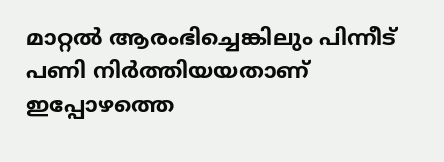മാറ്റൽ ആരംഭിച്ചെങ്കിലും പിന്നീട് പണി നിർത്തിയയതാണ് ഇപ്പോഴത്തെ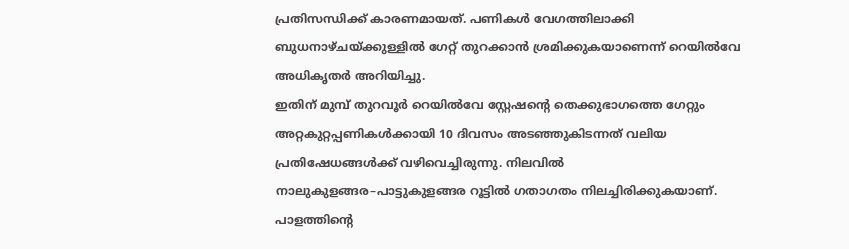പ്രതിസന്ധിക്ക് കാരണമായത്. പണികൾ വേഗത്തിലാക്കി ബുധനാഴ്ചയ്ക്കുള്ളിൽ ഗേറ്റ് തുറക്കാൻ ശ്രമിക്കുകയാണെന്ന് റെയിൽവേ അധികൃതർ അറിയിച്ചു.
ഇതിന് മുമ്പ് തുറവൂർ റെയിൽവേ സ്റ്റേഷന്റെ തെക്കുഭാഗത്തെ ഗേറ്റും അറ്റകുറ്റപ്പണികൾക്കായി 10 ദിവസം അടഞ്ഞുകിടന്നത് വലിയ പ്രതിഷേധങ്ങൾക്ക് വഴിവെച്ചിരുന്നു. നിലവിൽ നാലുകുളങ്ങര–പാട്ടുകുളങ്ങര റൂട്ടിൽ ഗതാഗതം നിലച്ചിരിക്കുകയാണ്. പാളത്തിന്റെ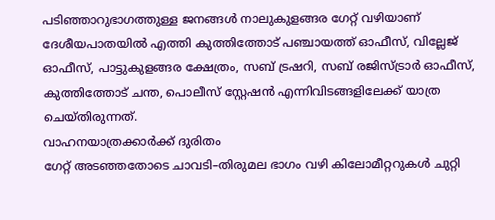പടിഞ്ഞാറുഭാഗത്തുള്ള ജനങ്ങൾ നാലുകുളങ്ങര ഗേറ്റ് വഴിയാണ് ദേശീയപാതയിൽ എത്തി കുത്തിത്തോട് പഞ്ചായത്ത് ഓഫീസ്, വില്ലേജ് ഓഫീസ്, പാട്ടുകുളങ്ങര ക്ഷേത്രം, സബ് ട്രഷറി, സബ് രജിസ്ട്രാർ ഓഫീസ്, കുത്തിത്തോട് ചന്ത, പൊലീസ് സ്റ്റേഷൻ എന്നിവിടങ്ങളിലേക്ക് യാത്ര ചെയ്തിരുന്നത്.
വാഹനയാത്രക്കാർക്ക് ദുരിതം
ഗേറ്റ് അടഞ്ഞതോടെ ചാവടി–തിരുമല ഭാഗം വഴി കിലോമീറ്ററുകൾ ചുറ്റി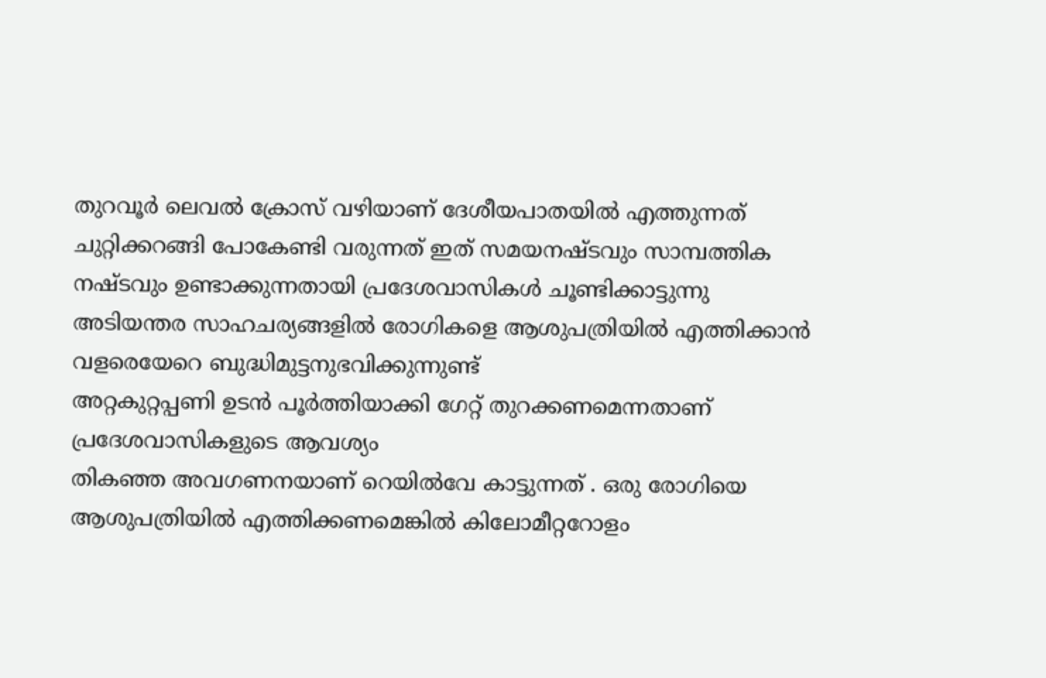തുറവൂർ ലെവൽ ക്രോസ് വഴിയാണ് ദേശീയപാതയിൽ എത്തുന്നത്
ചുറ്റിക്കറങ്ങി പോകേണ്ടി വരുന്നത് ഇത് സമയനഷ്ടവും സാമ്പത്തിക നഷ്ടവും ഉണ്ടാക്കുന്നതായി പ്രദേശവാസികൾ ചൂണ്ടിക്കാട്ടുന്നു
അടിയന്തര സാഹചര്യങ്ങളിൽ രോഗികളെ ആശുപത്രിയിൽ എത്തിക്കാൻ വളരെയേറെ ബുദ്ധിമുട്ടനുഭവിക്കുന്നുണ്ട്
അറ്റകുറ്റപ്പണി ഉടൻ പൂർത്തിയാക്കി ഗേറ്റ് തുറക്കണമെന്നതാണ് പ്രദേശവാസികളുടെ ആവശ്യം
തികഞ്ഞ അവഗണനയാണ് റെയിൽവേ കാട്ടുന്നത് . ഒരു രോഗിയെ ആശുപത്രിയിൽ എത്തിക്കണമെങ്കിൽ കിലോമീറ്ററോളം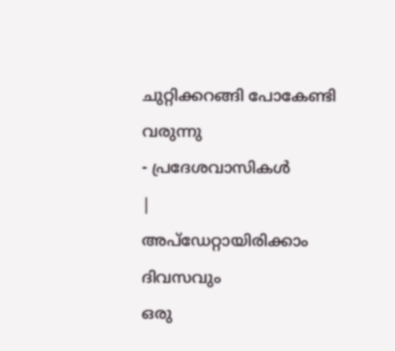ചുറ്റിക്കറങ്ങി പോകേണ്ടി വരുന്നു
- പ്രദേശവാസികൾ
|
അപ്ഡേറ്റായിരിക്കാം ദിവസവും
ഒരു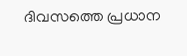ദിവസത്തെ പ്രധാന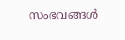സംഭവങ്ങൾ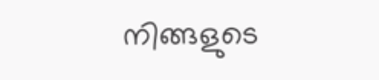നിങ്ങളുടെ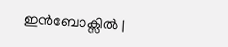ഇൻബോക്സിൽ |